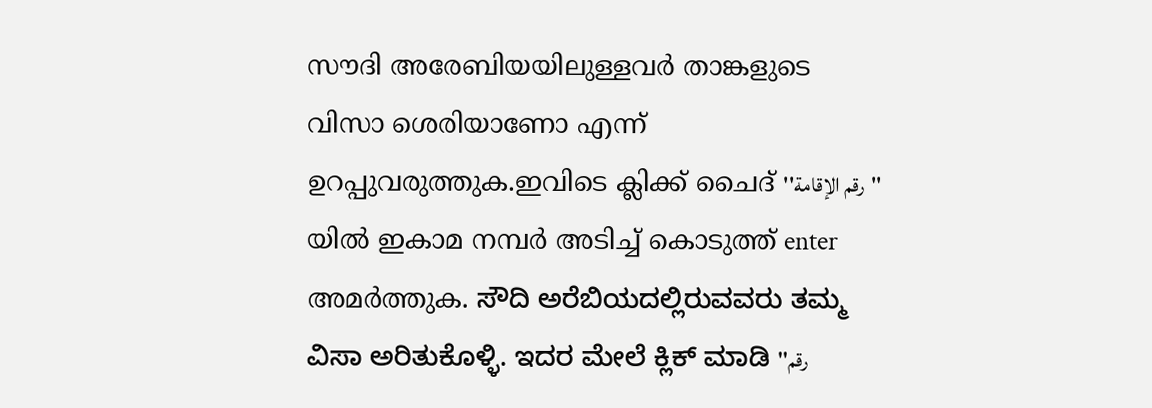സൗദി അരേബിയയിലുള്ളവര്‍ താങ്കളുടെ വിസാ ശെരിയാണോ എന്ന്‍ ഉറപ്പുവരുത്തുക.ഇവിടെ ക്ലിക്ക് ചൈദ് ''رقم الإقامة'' യില്‍ ഇകാമ നമ്പര്‍ അടിച്ച് കൊടുത്ത് enter അമര്‍ത്തുക. ಸೌದಿ ಅರೆಬಿಯದಲ್ಲಿರುವವರು ತಮ್ಮ ವಿಸಾ ಅರಿತುಕೊಳ್ಳಿ. ಇದರ ಮೇಲೆ ಕ್ಲಿಕ್ ಮಾಡಿ ''رقم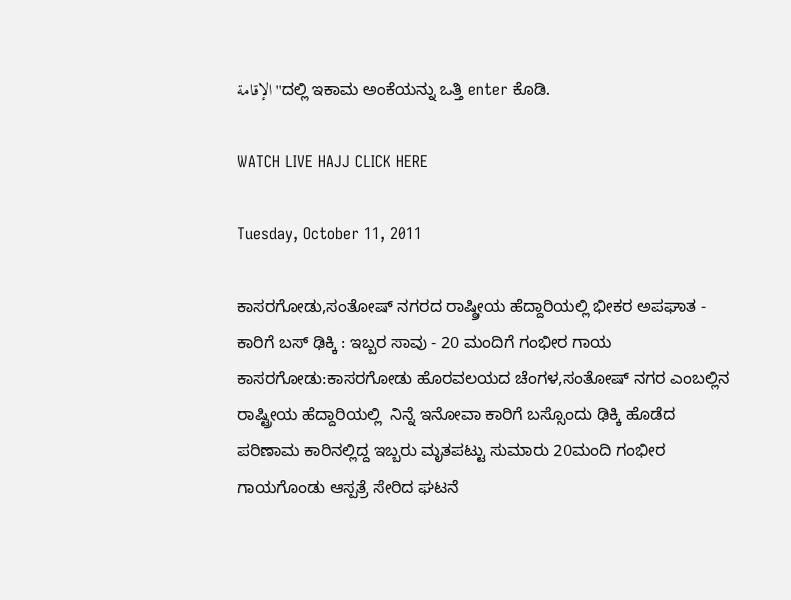الإقامة''ದಲ್ಲಿ ಇಕಾಮ ಅಂಕೆಯನ್ನು ಒತ್ತಿ enter ಕೊಡಿ.

WATCH LIVE HAJJ CLICK HERE

Tuesday, October 11, 2011

ಕಾಸರಗೋಡು,ಸಂತೋಷ್ ನಗರದ ರಾಷ್ಠ್ರೀಯ ಹೆದ್ದಾರಿಯಲ್ಲಿ ಭೀಕರ ಅಪಘಾತ - ಕಾರಿಗೆ ಬಸ್ ಢಿಕ್ಕಿ : ಇಬ್ಬರ ಸಾವು - 20 ಮಂದಿಗೆ ಗಂಭೀರ ಗಾಯ
ಕಾಸರಗೋಡು:ಕಾಸರಗೋಡು ಹೊರವಲಯದ ಚೆಂಗಳ,ಸಂತೋಷ್ ನಗರ ಎಂಬಲ್ಲಿನ  ರಾಷ್ಟ್ರೀಯ ಹೆದ್ದಾರಿಯಲ್ಲಿ  ನಿನ್ನೆ ಇನೋವಾ ಕಾರಿಗೆ ಬಸ್ಸೊಂದು ಢಿಕ್ಕಿ ಹೊಡೆದ ಪರಿಣಾಮ ಕಾರಿನಲ್ಲಿದ್ದ ಇಬ್ಬರು ಮೃತಪಟ್ಟು ಸುಮಾರು 20ಮಂದಿ ಗಂಭೀರ ಗಾಯಗೊಂಡು ಆಸ್ಪತ್ರೆ ಸೇರಿದ ಘಟನೆ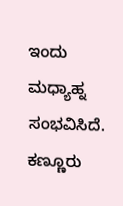ಇಂದು ಮಧ್ಯಾಹ್ನ ಸಂಭವಿಸಿದೆ.
ಕಣ್ಣೂರು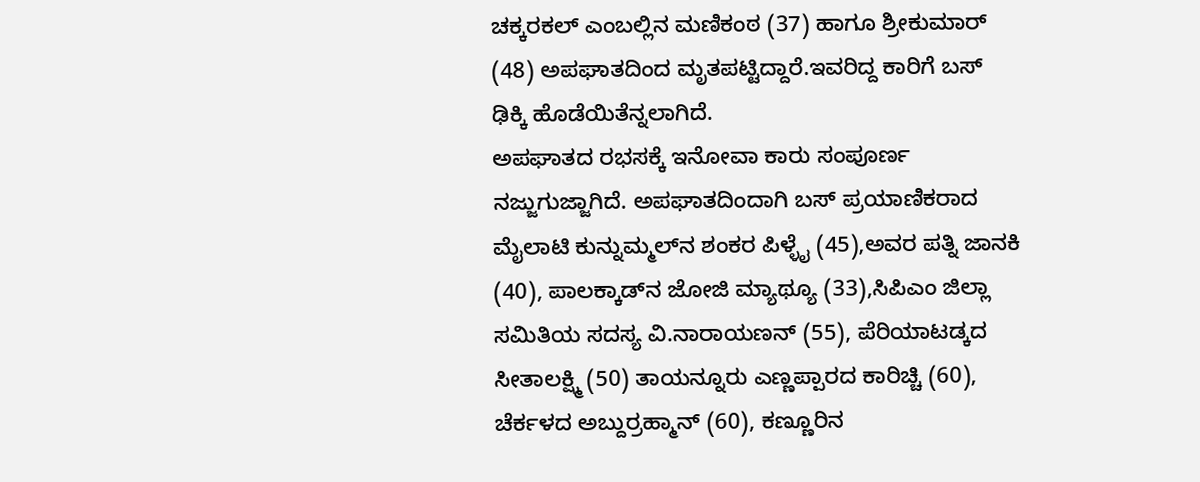ಚಕ್ಕರಕಲ್ ಎಂಬಲ್ಲಿನ ಮಣಿಕಂಠ (37) ಹಾಗೂ ಶ್ರೀಕುಮಾರ್ (48) ಅಪಘಾತದಿಂದ ಮೃತಪಟ್ಟಿದ್ದಾರೆ.ಇವರಿದ್ದ ಕಾರಿಗೆ ಬಸ್ ಢಿಕ್ಕಿ ಹೊಡೆಯಿತೆನ್ನಲಾಗಿದೆ.
ಅಪಘಾತದ ರಭಸಕ್ಕೆ ಇನೋವಾ ಕಾರು ಸಂಪೂರ್ಣ ನಜ್ಜುಗುಜ್ಜಾಗಿದೆ. ಅಪಘಾತದಿಂದಾಗಿ ಬಸ್ ಪ್ರಯಾಣಿಕರಾದ ಮೈಲಾಟಿ ಕುನ್ನುಮ್ಮಲ್‌ನ ಶಂಕರ ಪಿಳ್ಳೈ (45),ಅವರ ಪತ್ನಿ ಜಾನಕಿ (40), ಪಾಲಕ್ಕಾಡ್‌ನ ಜೋಜಿ ಮ್ಯಾಥ್ಯೂ (33),ಸಿಪಿಎಂ ಜಿಲ್ಲಾ ಸಮಿತಿಯ ಸದಸ್ಯ ವಿ.ನಾರಾಯಣನ್ (55), ಪೆರಿಯಾಟಡ್ಕದ ಸೀತಾಲಕ್ಷ್ಮಿ (50) ತಾಯನ್ನೂರು ಎಣ್ಣಪ್ಪಾರದ ಕಾರಿಚ್ಚಿ (60), ಚೆರ್ಕಳದ ಅಬ್ದುರ್ರಹ್ಮಾನ್ (60), ಕಣ್ಣೂರಿನ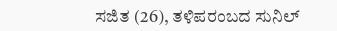ಸಜಿತ (26), ತಳಿಪರಂಬದ ಸುನಿಲ್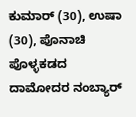ಕುಮಾರ್ (30), ಉಷಾ (30), ಪೊನಾಚಿ ಪೊಳ್ಳಕಡದ ದಾಮೋದರ ನಂಬ್ಯಾರ್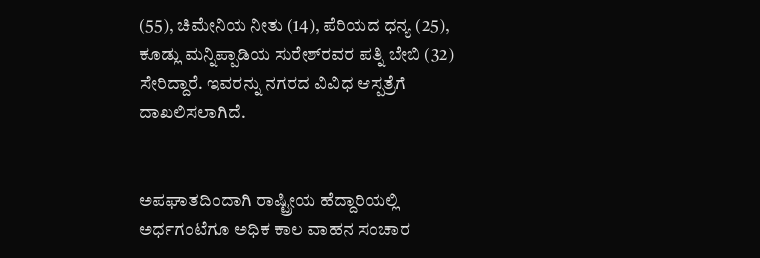(55), ಚಿಮೇನಿಯ ನೀತು (14), ಪೆರಿಯದ ಧನ್ಯ (25), ಕೂಡ್ಲು ಮನ್ನಿಪ್ಪಾಡಿಯ ಸುರೇಶ್‌ರವರ ಪತ್ನಿ ಬೇಬಿ (32) ಸೇರಿದ್ದಾರೆ. ಇವರನ್ನು ನಗರದ ವಿವಿಧ ಆಸ್ಪತ್ರೆಗೆ ದಾಖಲಿಸಲಾಗಿದೆ.


ಅಪಘಾತದಿಂದಾಗಿ ರಾಷ್ಟ್ರೀಯ ಹೆದ್ದಾರಿಯಲ್ಲಿ ಅರ್ಧಗಂಟೆಗೂ ಅಧಿಕ ಕಾಲ ವಾಹನ ಸಂಚಾರ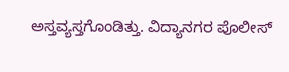ಅಸ್ತವ್ಯಸ್ತಗೊಂಡಿತ್ತು. ವಿದ್ಯಾನಗರ ಪೊಲೀಸ್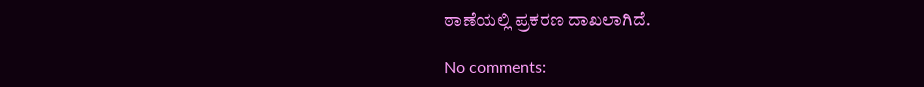ಠಾಣೆಯಲ್ಲಿ ಪ್ರಕರಣ ದಾಖಲಾಗಿದೆ.

No comments: